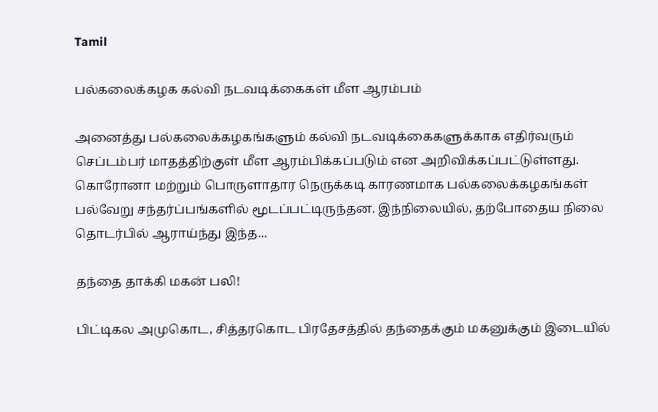Tamil

பல்கலைக்கழக கல்வி நடவடிக்கைகள் மீள ஆரம்பம்

அனைத்து பல்கலைக்கழகங்களும் கல்வி நடவடிக்கைகளுக்காக எதிர்வரும் செப்டம்பர் மாதத்திற்குள் மீள ஆரம்பிக்கப்படும் என அறிவிக்கப்பட்டுள்ளது. கொரோனா மற்றும் பொருளாதார நெருக்கடி காரணமாக பல்கலைக்கழகங்கள் பல்வேறு சந்தர்ப்பங்களில் மூடப்பட்டிருந்தன. இந்நிலையில், தற்போதைய நிலை தொடர்பில் ஆராய்ந்து இந்த...

தந்தை தாக்கி மகன் பலி!

பிட்டிகல அமுகொட, சித்தரகொட பிரதேசத்தில் தந்தைக்கும் மகனுக்கும் இடையில்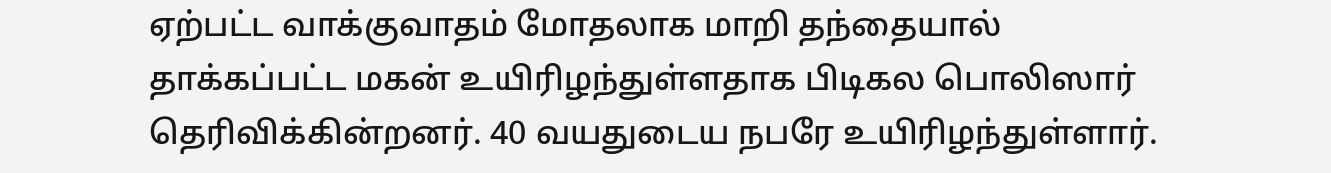ஏற்பட்ட வாக்குவாதம் மோதலாக மாறி தந்தையால் தாக்கப்பட்ட மகன் உயிரிழந்துள்ளதாக பிடிகல பொலிஸார் தெரிவிக்கின்றனர். 40 வயதுடைய நபரே உயிரிழந்துள்ளார்.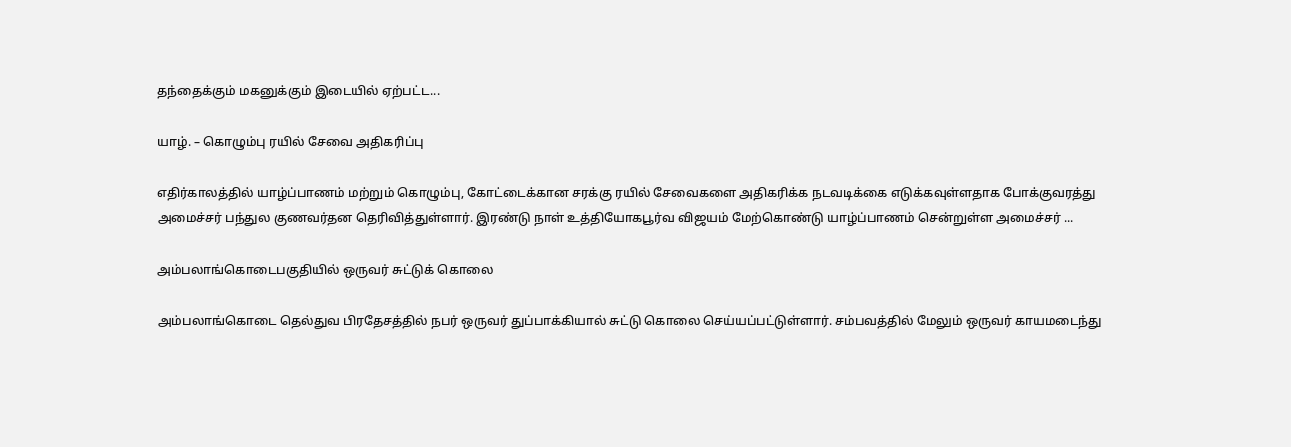தந்தைக்கும் மகனுக்கும் இடையில் ஏற்பட்ட...

யாழ். – கொழும்பு ரயில் சேவை அதிகரிப்பு

எதிர்காலத்தில் யாழ்ப்பாணம் மற்றும் கொழும்பு, கோட்டைக்கான சரக்கு ரயில் சேவைகளை அதிகரிக்க நடவடிக்கை எடுக்கவுள்ளதாக போக்குவரத்து அமைச்சர் பந்துல குணவர்தன தெரிவித்துள்ளார். இரண்டு நாள் உத்தியோகபூர்வ விஜயம் மேற்கொண்டு யாழ்ப்பாணம் சென்றுள்ள அமைச்சர் ...

அம்பலாங்கொடைபகுதியில் ஒருவர் சுட்டுக் கொலை

அம்பலாங்கொடை தெல்துவ பிரதேசத்தில் நபர் ஒருவர் துப்பாக்கியால் சுட்டு கொலை செய்யப்பட்டுள்ளார். சம்பவத்தில் மேலும் ஒருவர் காயமடைந்து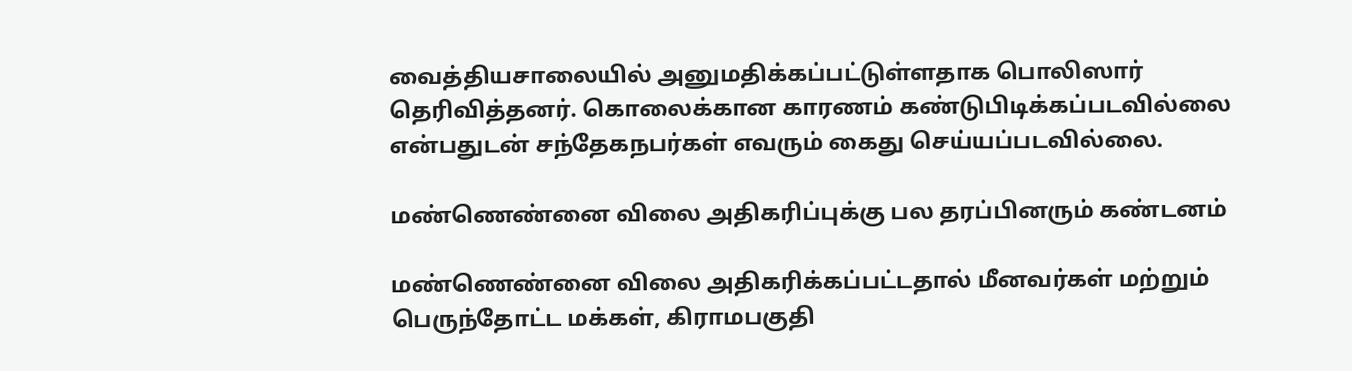வைத்தியசாலையில் அனுமதிக்கப்பட்டுள்ளதாக பொலிஸார் தெரிவித்தனர். கொலைக்கான காரணம் கண்டுபிடிக்கப்படவில்லை என்பதுடன் சந்தேகநபர்கள் எவரும் கைது செய்யப்படவில்லை.

மண்ணெண்னை விலை அதிகரிப்புக்கு பல தரப்பினரும் கண்டனம்

மண்ணெண்னை விலை அதிகரிக்கப்பட்டதால் மீனவர்கள் மற்றும் பெருந்தோட்ட மக்கள், கிராமபகுதி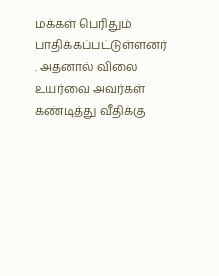மக்கள் பெரிதும் பாதிக்கப்பட்டுள்ளனர் . அதனால் விலை உயர்வை அவர்கள் கண்டித்து வீதிக்கு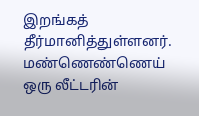இறங்கத் தீர்மானித்துள்ளனர். மண்ணெண்ணெய் ஒரு லீட்டரின்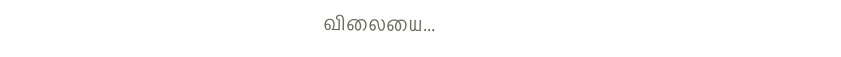விலையை...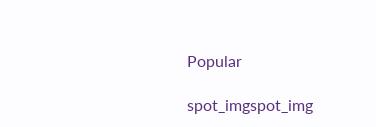Popular

spot_imgspot_img